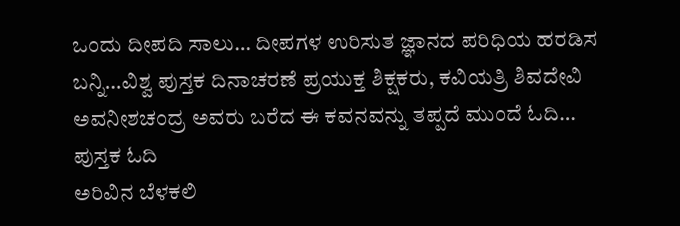ಒಂದು ದೀಪದಿ ಸಾಲು… ದೀಪಗಳ ಉರಿಸುತ ಜ್ಞಾನದ ಪರಿಧಿಯ ಹರಡಿಸ ಬನ್ನಿ…ವಿಶ್ವ ಪುಸ್ತಕ ದಿನಾಚರಣೆ ಪ್ರಯುಕ್ತ ಶಿಕ್ಷಕರು, ಕವಿಯತ್ರಿ ಶಿವದೇವಿ ಅವನೀಶಚಂದ್ರ ಅವರು ಬರೆದ ಈ ಕವನವನ್ನು ತಪ್ಪದೆ ಮುಂದೆ ಓದಿ…
ಪುಸ್ತಕ ಓದಿ
ಅರಿವಿನ ಬೆಳಕಲಿ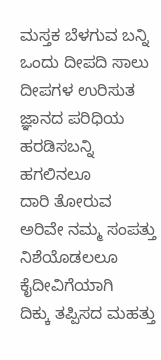ಮಸ್ತಕ ಬೆಳಗುವ ಬನ್ನಿ
ಒಂದು ದೀಪದಿ ಸಾಲು
ದೀಪಗಳ ಉರಿಸುತ
ಜ್ಞಾನದ ಪರಿಧಿಯ ಹರಡಿಸಬನ್ನಿ
ಹಗಲಿನಲೂ
ದಾರಿ ತೋರುವ
ಅರಿವೇ ನಮ್ಮ ಸಂಪತ್ತು
ನಿಶೆಯೊಡಲಲೂ
ಕೈದೀವಿಗೆಯಾಗಿ
ದಿಕ್ಕು ತಪ್ಪಿಸದ ಮಹತ್ತು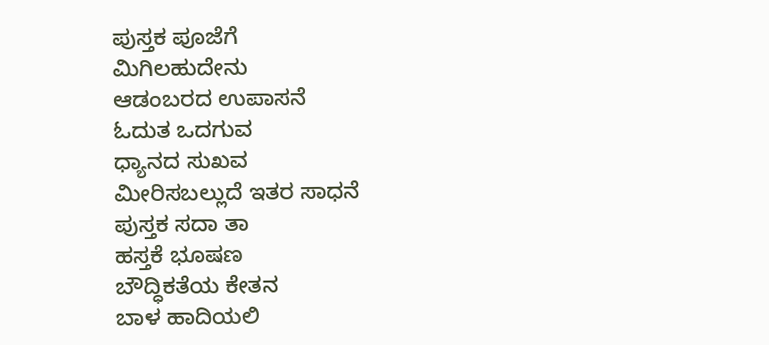ಪುಸ್ತಕ ಪೂಜೆಗೆ
ಮಿಗಿಲಹುದೇನು
ಆಡಂಬರದ ಉಪಾಸನೆ
ಓದುತ ಒದಗುವ
ಧ್ಯಾನದ ಸುಖವ
ಮೀರಿಸಬಲ್ಲುದೆ ಇತರ ಸಾಧನೆ
ಪುಸ್ತಕ ಸದಾ ತಾ
ಹಸ್ತಕೆ ಭೂಷಣ
ಬೌದ್ಧಿಕತೆಯ ಕೇತನ
ಬಾಳ ಹಾದಿಯಲಿ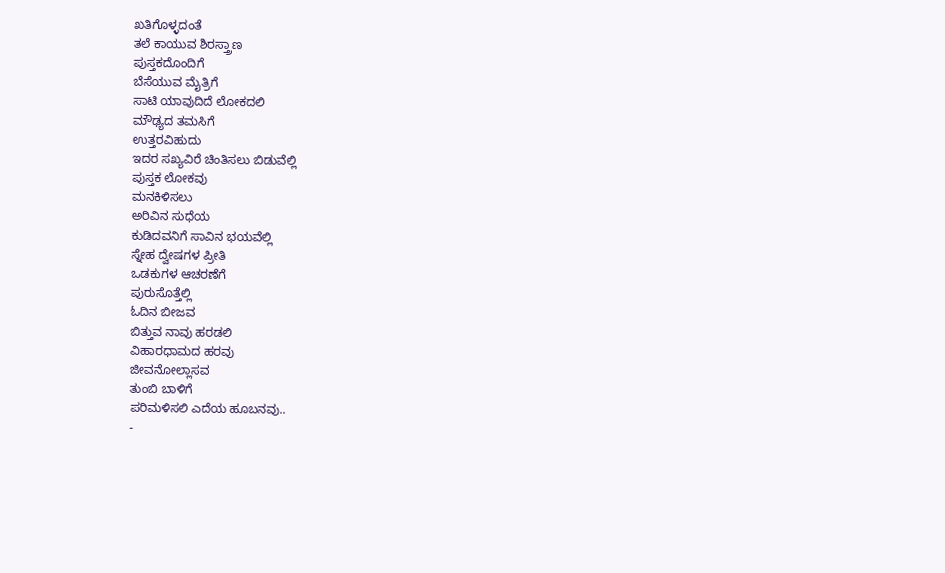ಖತಿಗೊಳ್ಳದಂತೆ
ತಲೆ ಕಾಯುವ ಶಿರಸ್ತ್ರಾಣ
ಪುಸ್ತಕದೊಂದಿಗೆ
ಬೆಸೆಯುವ ಮೈತ್ರಿಗೆ
ಸಾಟಿ ಯಾವುದಿದೆ ಲೋಕದಲಿ
ಮೌಢ್ಯದ ತಮಸಿಗೆ
ಉತ್ತರವಿಹುದು
ಇದರ ಸಖ್ಯವಿರೆ ಚಿಂತಿಸಲು ಬಿಡುವೆಲ್ಲಿ
ಪುಸ್ತಕ ಲೋಕವು
ಮನಕಿಳಿಸಲು
ಅರಿವಿನ ಸುಧೆಯ
ಕುಡಿದವನಿಗೆ ಸಾವಿನ ಭಯವೆಲ್ಲಿ
ಸ್ನೇಹ ದ್ವೇಷಗಳ ಪ್ರೀತಿ
ಒಡಕುಗಳ ಆಚರಣೆಗೆ
ಪುರುಸೊತ್ತೆಲ್ಲಿ
ಓದಿನ ಬೀಜವ
ಬಿತ್ತುವ ನಾವು ಹರಡಲಿ
ವಿಹಾರಧಾಮದ ಹರವು
ಜೀವನೋಲ್ಲಾಸವ
ತುಂಬಿ ಬಾಳಿಗೆ
ಪರಿಮಳಿಸಲಿ ಎದೆಯ ಹೂಬನವು..
-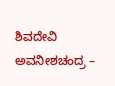ಶಿವದೇವಿ ಅವನೀಶಚಂದ್ರ –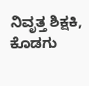ನಿವೃತ್ತ ಶಿಕ್ಷಕಿ, ಕೊಡಗು